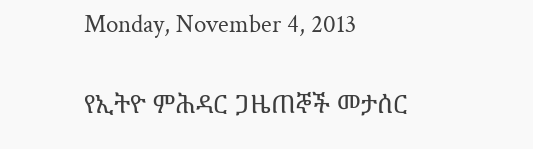Monday, November 4, 2013

የኢትዮ ምሕዳር ጋዜጠኞች መታሰር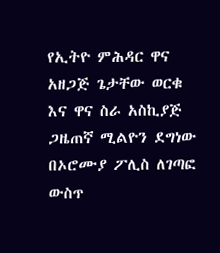የኢትዮ ምሕዳር ዋና አዘጋጅ ጌታቸው ወርቁ እና ዋና ስራ አስኪያጅ ጋዜጠኛ ሚልዮን ደግነው በኦሮሙያ ፖሊስ ለገጣፎ ውስጥ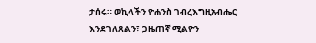ታሰሩ። ወኪላችን ዮሐንስ ገብረእግዚአብሔር እንደገለጸልን፣ ጋዜጠኛ ሚልዮን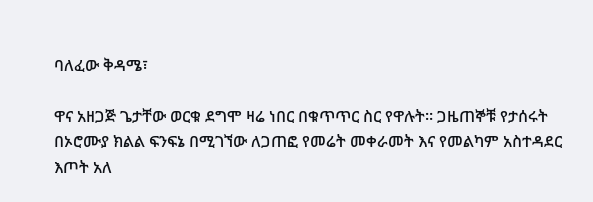ባለፈው ቅዳሜ፣

ዋና አዘጋጅ ጌታቸው ወርቁ ደግሞ ዛሬ ነበር በቁጥጥር ስር የዋሉት። ጋዜጠኞቹ የታሰሩት በኦሮሙያ ክልል ፍንፍኔ በሚገኘው ለጋጠፎ የመሬት መቀራመት እና የመልካም አስተዳደር እጦት አለ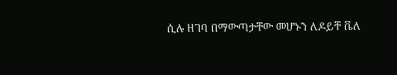ሲሉ ዘገባ በማውጣታቸው መሆኑን ለዶይቸ ቬለ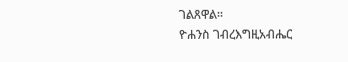ገልጸዋል።
ዮሐንስ ገብረእግዚአብሔር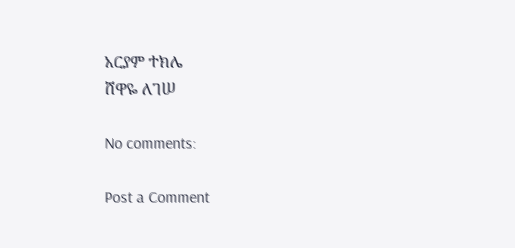አርያም ተክሌ
ሸዋዬ ለገሠ

No comments:

Post a Comment